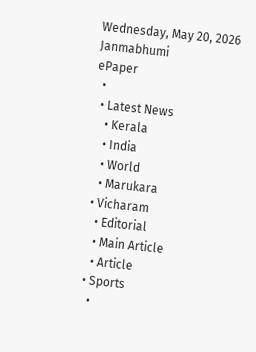Wednesday, May 20, 2026
Janmabhumi
ePaper
  •
  • Latest News
    • Kerala
    • India
    • World
    • Marukara
  • Vicharam
    • Editorial
    • Main Article
    • Article
  • Sports
    •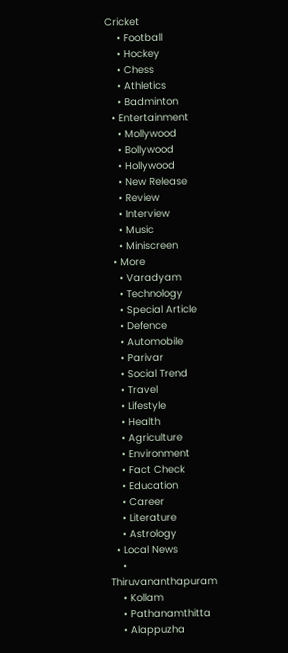Cricket
    • Football
    • Hockey
    • Chess
    • Athletics
    • Badminton
  • Entertainment
    • Mollywood
    • Bollywood
    • Hollywood
    • New Release
    • Review
    • Interview
    • Music
    • Miniscreen
  • More
    • Varadyam
    • Technology
    • Special Article
    • Defence
    • Automobile
    • Parivar
    • Social Trend
    • Travel
    • Lifestyle
    • Health
    • Agriculture
    • Environment
    • Fact Check
    • Education
    • Career
    • Literature
    • Astrology
  • Local News
    • Thiruvananthapuram
    • Kollam
    • Pathanamthitta
    • Alappuzha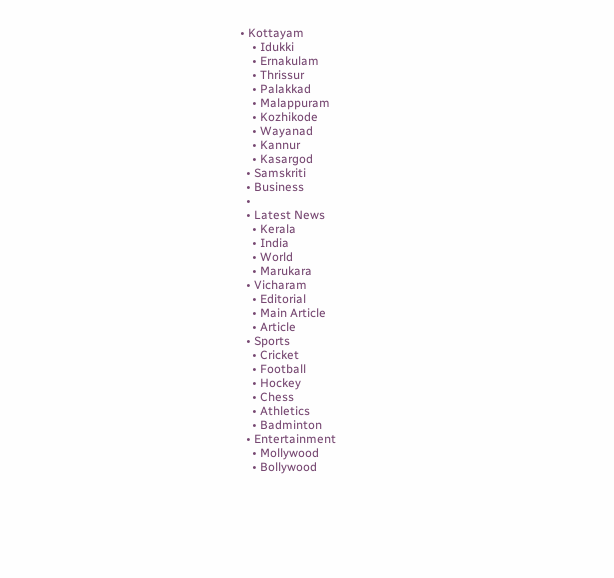• Kottayam
    • Idukki
    • Ernakulam
    • Thrissur
    • Palakkad
    • Malappuram
    • Kozhikode
    • Wayanad
    • Kannur
    • Kasargod
  • Samskriti
  • Business
  •
  • Latest News
    • Kerala
    • India
    • World
    • Marukara
  • Vicharam
    • Editorial
    • Main Article
    • Article
  • Sports
    • Cricket
    • Football
    • Hockey
    • Chess
    • Athletics
    • Badminton
  • Entertainment
    • Mollywood
    • Bollywood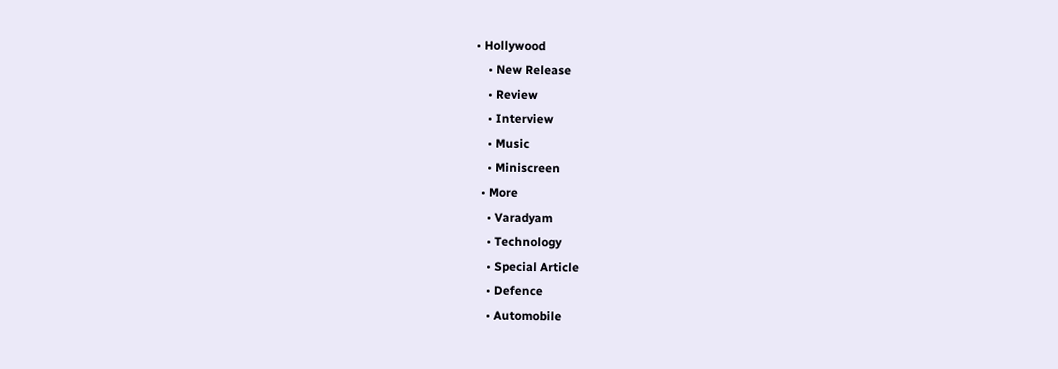• Hollywood
    • New Release
    • Review
    • Interview
    • Music
    • Miniscreen
  • More
    • Varadyam
    • Technology
    • Special Article
    • Defence
    • Automobile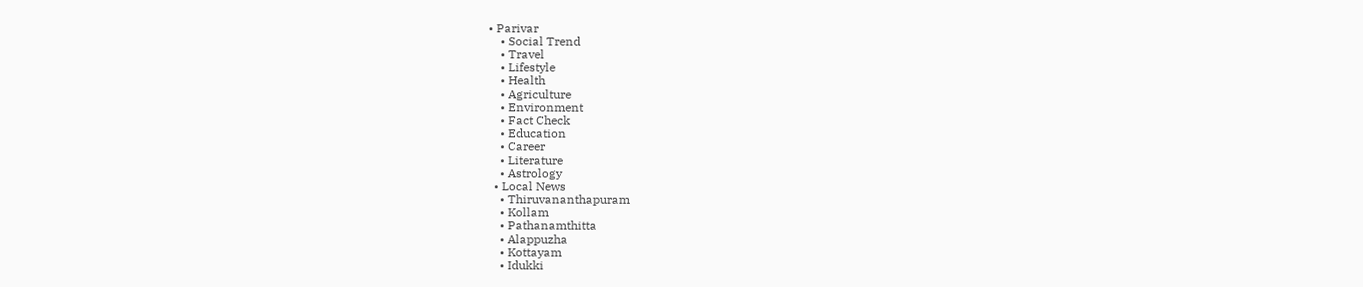• Parivar
    • Social Trend
    • Travel
    • Lifestyle
    • Health
    • Agriculture
    • Environment
    • Fact Check
    • Education
    • Career
    • Literature
    • Astrology
  • Local News
    • Thiruvananthapuram
    • Kollam
    • Pathanamthitta
    • Alappuzha
    • Kottayam
    • Idukki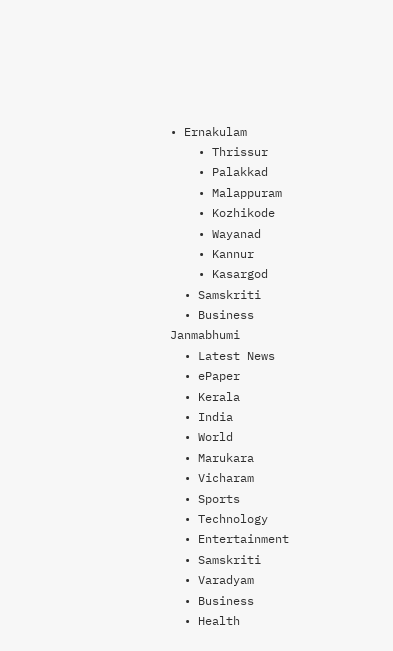• Ernakulam
    • Thrissur
    • Palakkad
    • Malappuram
    • Kozhikode
    • Wayanad
    • Kannur
    • Kasargod
  • Samskriti
  • Business
Janmabhumi
  • Latest News
  • ePaper
  • Kerala
  • India
  • World
  • Marukara
  • Vicharam
  • Sports
  • Technology
  • Entertainment
  • Samskriti
  • Varadyam
  • Business
  • Health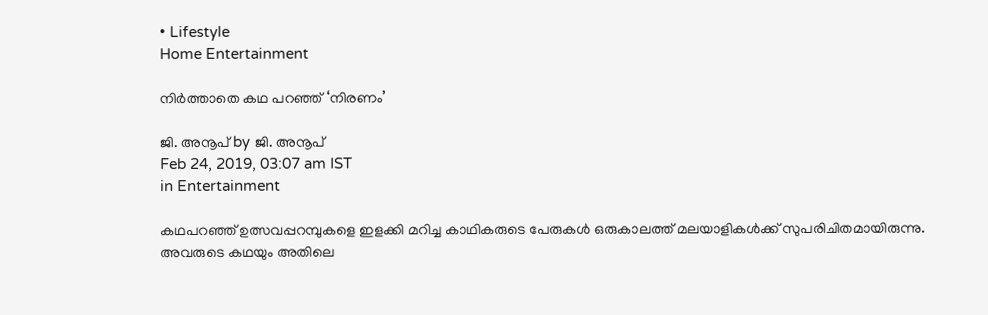• Lifestyle
Home Entertainment

നിര്‍ത്താതെ കഥ പറഞ്ഞ് ‘നിരണം’

ജി. അനൂപ് by ജി. അനൂപ്
Feb 24, 2019, 03:07 am IST
in Entertainment

കഥപറഞ്ഞ് ഉത്സവപ്പറമ്പുകളെ ഇളക്കി മറിച്ച കാഥികരുടെ പേരുകള്‍ ഒരുകാലത്ത് മലയാളികള്‍ക്ക് സുപരിചിതമായിരുന്നു. അവരുടെ കഥയും അതിലെ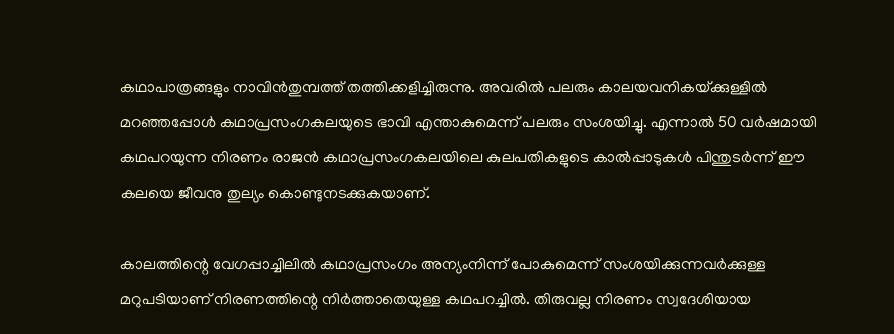കഥാപാത്രങ്ങളും നാവിന്‍തുമ്പത്ത് തത്തിക്കളിച്ചിരുന്നു. അവരില്‍ പലരും കാലയവനികയ്‌ക്കുള്ളില്‍ മറഞ്ഞപ്പോള്‍ കഥാപ്രസംഗകലയുടെ ഭാവി എന്താകുമെന്ന് പലരും സംശയിച്ചു. എന്നാല്‍ 50 വര്‍ഷമായി കഥപറയുന്ന നിരണം രാജന്‍ കഥാപ്രസംഗകലയിലെ കുലപതികളുടെ കാല്‍പ്പാടുകള്‍ പിന്തുടര്‍ന്ന് ഈ കലയെ ജീവനു തുല്യം കൊണ്ടുനടക്കുകയാണ്.

കാലത്തിന്റെ വേഗപ്പാച്ചിലില്‍ കഥാപ്രസംഗം അന്യംനിന്ന് പോകുമെന്ന് സംശയിക്കുന്നവര്‍ക്കുള്ള മറുപടിയാണ് നിരണത്തിന്റെ നിര്‍ത്താതെയുള്ള കഥപറച്ചില്‍. തിരുവല്ല നിരണം സ്വദേശിയായ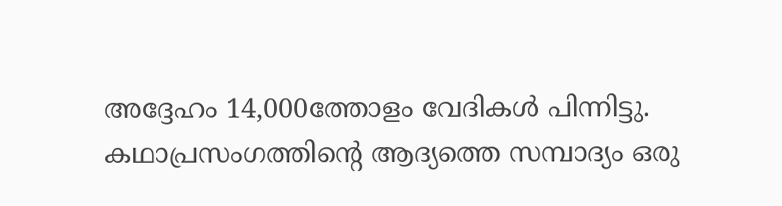അദ്ദേഹം 14,000ത്തോളം വേദികള്‍ പിന്നിട്ടു. കഥാപ്രസംഗത്തിന്റെ ആദ്യത്തെ സമ്പാദ്യം ഒരു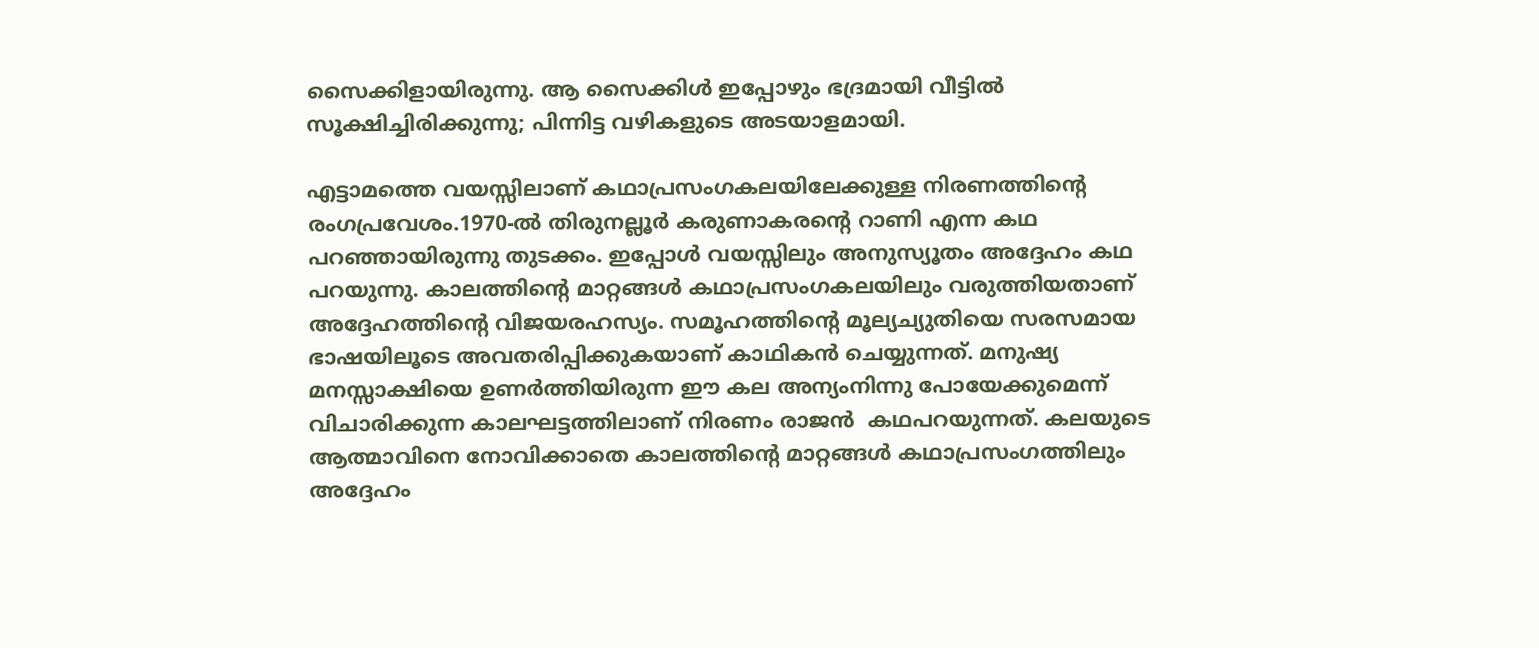സൈക്കിളായിരുന്നു. ആ സൈക്കിള്‍ ഇപ്പോഴും ഭദ്രമായി വീട്ടില്‍ സൂക്ഷിച്ചിരിക്കുന്നു; പിന്നിട്ട വഴികളുടെ അടയാളമായി.

എട്ടാമത്തെ വയസ്സിലാണ് കഥാപ്രസംഗകലയിലേക്കുള്ള നിരണത്തിന്റെ രംഗപ്രവേശം.1970-ല്‍ തിരുനല്ലൂര്‍ കരുണാകരന്റെ റാണി എന്ന കഥ പറഞ്ഞായിരുന്നു തുടക്കം. ഇപ്പോള്‍ വയസ്സിലും അനുസ്യൂതം അദ്ദേഹം കഥ പറയുന്നു. കാലത്തിന്റെ മാറ്റങ്ങള്‍ കഥാപ്രസംഗകലയിലും വരുത്തിയതാണ് അദ്ദേഹത്തിന്റെ വിജയരഹസ്യം. സമൂഹത്തിന്റെ മൂല്യച്യുതിയെ സരസമായ ഭാഷയിലൂടെ അവതരിപ്പിക്കുകയാണ് കാഥികന്‍ ചെയ്യുന്നത്. മനുഷ്യ മനസ്സാക്ഷിയെ ഉണര്‍ത്തിയിരുന്ന ഈ കല അന്യംനിന്നു പോയേക്കുമെന്ന് വിചാരിക്കുന്ന കാലഘട്ടത്തിലാണ് നിരണം രാജന്‍  കഥപറയുന്നത്. കലയുടെ ആത്മാവിനെ നോവിക്കാതെ കാലത്തിന്റെ മാറ്റങ്ങള്‍ കഥാപ്രസംഗത്തിലും അദ്ദേഹം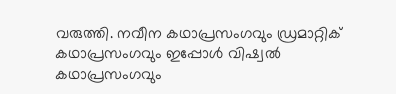വരുത്തി. നവീന കഥാപ്രസംഗവും ഡ്രമാറ്റിക് കഥാപ്രസംഗവും ഇപ്പോള്‍ വിഷ്വല്‍ കഥാപ്രസംഗവും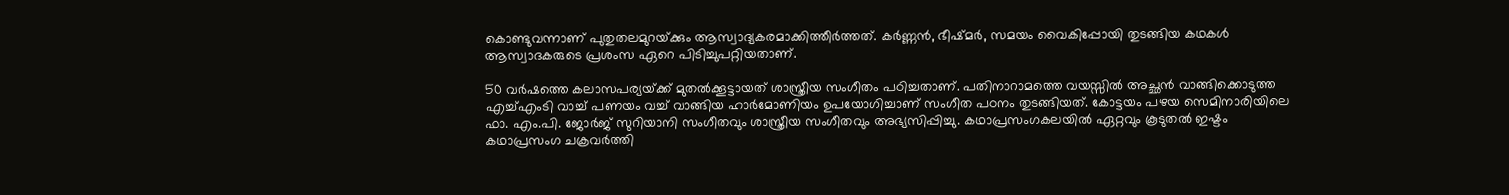കൊണ്ടുവന്നാണ് പുതുതലമുറയ്‌ക്കും ആസ്വാദ്യകരമാക്കിത്തീര്‍ത്തത്. കര്‍ണ്ണന്‍, ഭീഷ്മര്‍, സമയം വൈകിപ്പോയി തുടങ്ങിയ കഥകള്‍ ആസ്വാദകരുടെ പ്രശംസ ഏറെ പിടിച്ചുപറ്റിയതാണ്.

50 വര്‍ഷത്തെ കലാസപര്യയ്‌ക്ക് മുതല്‍ക്കൂട്ടായത് ശാസ്ത്രീയ സംഗീതം പഠിച്ചതാണ്. പതിനാറാമത്തെ വയസ്സില്‍ അച്ഛന്‍ വാങ്ങിക്കൊടുത്ത എച്ച്എംടി വാച്ച് പണയം വച്ച് വാങ്ങിയ ഹാര്‍മോണിയം ഉപയോഗിച്ചാണ് സംഗീത പഠനം തുടങ്ങിയത്. കോട്ടയം പഴയ സെമിനാരിയിലെ ഫാ. എം.പി. ജോര്‍ജ് സുറിയാനി സംഗീതവും ശാസ്ത്രീയ സംഗീതവും അഭ്യസിപ്പിച്ചു. കഥാപ്രസംഗകലയില്‍ ഏറ്റവും കൂടുതല്‍ ഇഷ്ടം കഥാപ്രസംഗ ചക്രവര്‍ത്തി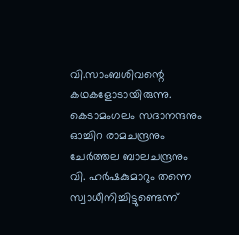വി.സാംബശിവന്റെ കഥകളോടായിരുന്നു. കെടാമംഗലം സദാനന്ദനും ഓച്ചിറ രാമചന്ദ്രനും ചേര്‍ത്തല ബാലചന്ദ്രനും വി. ഹര്‍ഷകുമാറും തന്നെ സ്വാധീനിച്ചിട്ടുണ്ടെന്ന്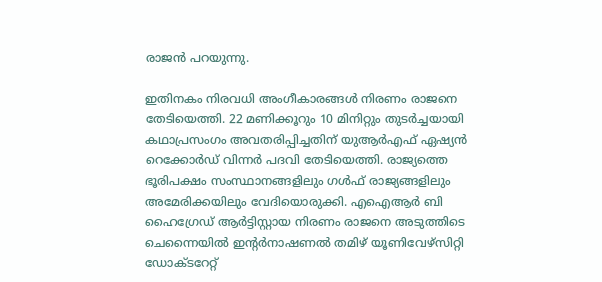രാജന്‍ പറയുന്നു.

ഇതിനകം നിരവധി അംഗീകാരങ്ങള്‍ നിരണം രാജനെ തേടിയെത്തി. 22 മണിക്കൂറും 10 മിനിറ്റും തുടര്‍ച്ചയായി കഥാപ്രസംഗം അവതരിപ്പിച്ചതിന് യുആര്‍എഫ് ഏഷ്യന്‍ റെക്കോര്‍ഡ് വിന്നര്‍ പദവി തേടിയെത്തി. രാജ്യത്തെ ഭൂരിപക്ഷം സംസ്ഥാനങ്ങളിലും ഗള്‍ഫ് രാജ്യങ്ങളിലും അമേരിക്കയിലും വേദിയൊരുക്കി. എഐആര്‍ ബി ഹൈഗ്രേഡ് ആര്‍ട്ടിസ്റ്റായ നിരണം രാജനെ അടുത്തിടെ ചെന്നൈയില്‍ ഇന്റര്‍നാഷണല്‍ തമിഴ് യൂണിവേഴ്സിറ്റി ഡോക്ടറേറ്റ്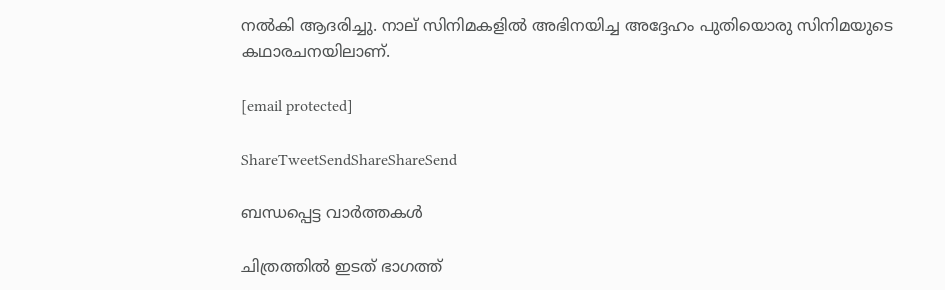നല്‍കി ആദരിച്ചു. നാല് സിനിമകളില്‍ അഭിനയിച്ച അദ്ദേഹം പുതിയൊരു സിനിമയുടെ കഥാരചനയിലാണ്.

[email protected]

ShareTweetSendShareShareSend

ബന്ധപ്പെട്ട വാര്‍ത്തകള്‍

ചിത്രത്തില്‍ ഇടത് ഭാഗത്ത്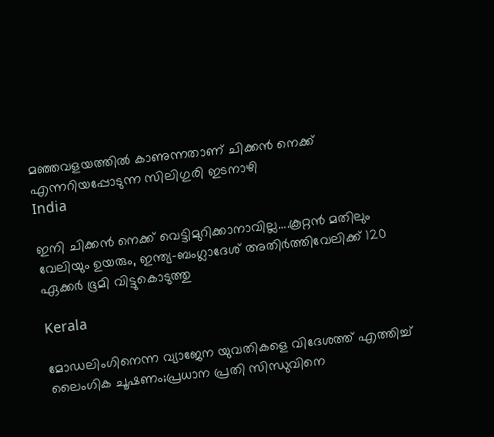മഞ്ഞവളയത്തില്‍ കാണുന്നതാണ് ചിക്കന്‍ നെക്ക് എന്നറിയപ്പോടുന്ന സിലിഗുരി ഇടനാഴി
India

ഇനി ചിക്കന്‍ നെക്ക് വെട്ടിമുറിക്കാനാവില്ല….കൂറ്റന്‍ മതിലും വേലിയും ഉയരും, ഇന്ത്യ-ബംഗ്ലാദേശ് അതിര്‍ത്തിവേലിക്ക് 120 ഏക്കര്‍ ഭൂമി വിട്ടുകൊടുത്തു

Kerala

മോഡലിംഗിനെന്ന വ്യാജേന യുവതികളെ വിദേശത്ത് എത്തിച്ച് ലൈംഗിക ചൂഷണം;പ്രധാന പ്രതി സിന്ധുവിനെ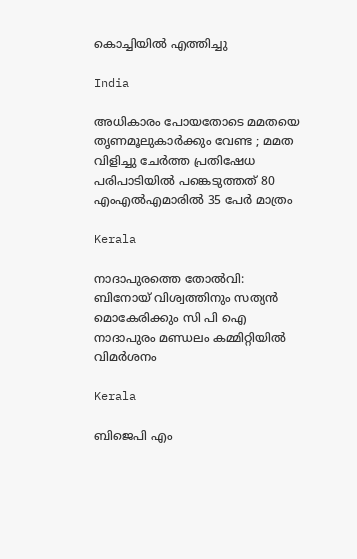കൊച്ചിയില്‍ എത്തിച്ചു

India

അധികാരം പോയതോടെ മമതയെ തൃണമൂലുകാർക്കും വേണ്ട ; മമത വിളിച്ചു ചേർത്ത പ്രതിഷേധ പരിപാടിയിൽ പങ്കെടുത്തത് 80 എംഎൽഎമാരിൽ 35 പേർ മാത്രം

Kerala

നാദാപുരത്തെ തോല്‍വി: ബിനോയ് വിശ്വത്തിനും സത്യന്‍ മൊകേരിക്കും സി പി ഐ നാദാപുരം മണ്ഡലം കമ്മിറ്റിയില്‍ വിമര്‍ശനം

Kerala

ബിജെപി എം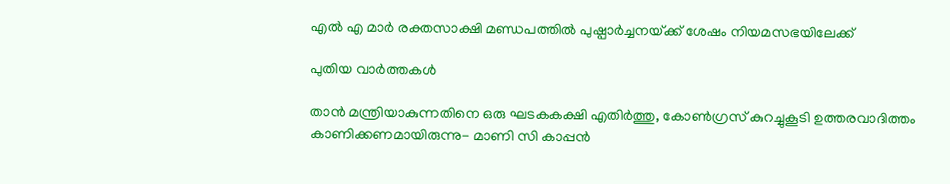എല്‍ എ മാര്‍ രക്തസാക്ഷി മണ്ഡപത്തില്‍ പുഷ്പാര്‍ച്ചനയ്‌ക്ക് ശേഷം നിയമസഭയിലേക്ക്

പുതിയ വാര്‍ത്തകള്‍

താന്‍ മന്ത്രിയാകുന്നതിനെ ഒരു ഘടകകക്ഷി എതിര്‍ത്തു, കോണ്‍ഗ്രസ് കുറച്ചുകൂടി ഉത്തരവാദിത്തം കാണിക്കണമായിരുന്നു- മാണി സി കാപ്പന്‍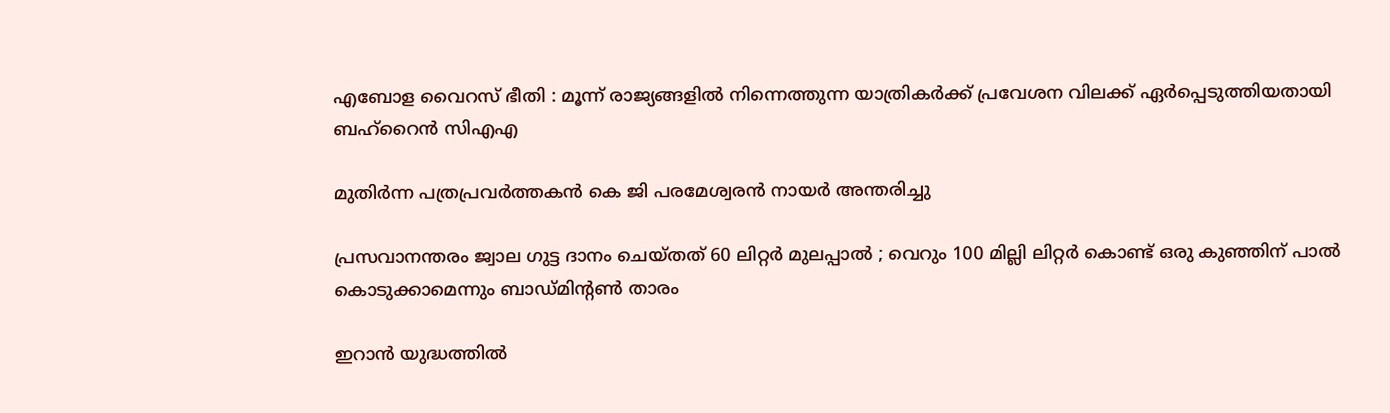എബോള വൈറസ് ഭീതി : മൂന്ന് രാജ്യങ്ങളിൽ നിന്നെത്തുന്ന യാത്രികർക്ക് പ്രവേശന വിലക്ക് ഏർപ്പെടുത്തിയതായി ബഹ്‌റൈൻ സിഎഎ

മുതിര്‍ന്ന പത്രപ്രവര്‍ത്തകന്‍ കെ ജി പരമേശ്വരന്‍ നായര്‍ അന്തരിച്ചു

പ്രസവാനന്തരം ജ്വാല ഗുട്ട ദാനം ചെയ്തത് 60 ലിറ്റർ മുലപ്പാൽ ; വെറും 100 മില്ലി ലിറ്റർ കൊണ്ട് ഒരു കുഞ്ഞിന് പാൽ കൊടുക്കാമെന്നും ബാഡ്മിൻ്റൺ താരം

ഇറാൻ യുദ്ധത്തിൽ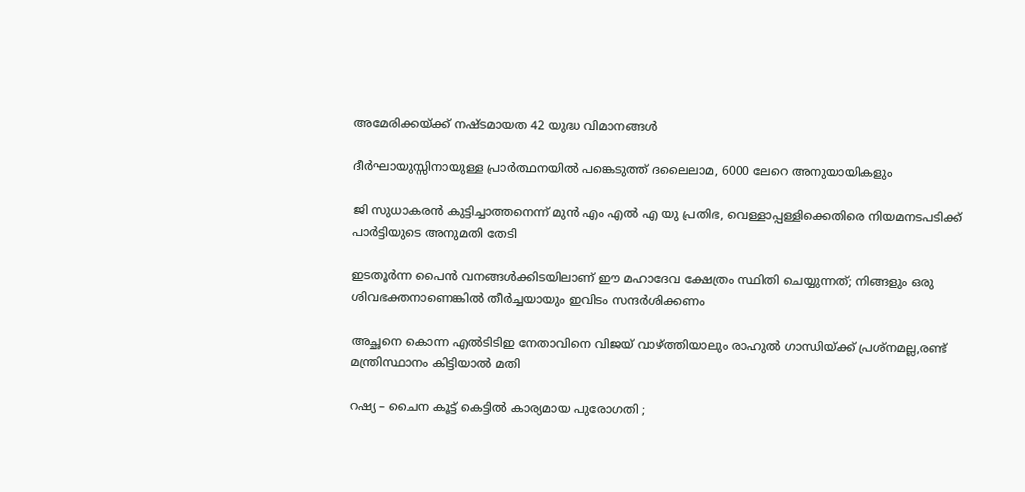അമേരിക്കയ്‌ക്ക് നഷ്ടമായത 42 യുദ്ധ വിമാനങ്ങൾ

ദീർഘായുസ്സിനായുള്ള പ്രാർത്ഥനയിൽ പങ്കെടുത്ത് ദലൈലാമ, 6000 ലേറെ അനുയായികളും

ജി സുധാകരന്‍ കുട്ടിച്ചാത്തനെന്ന് മുന്‍ എം എല്‍ എ യു പ്രതിഭ, വെള്ളാപ്പള്ളിക്കെതിരെ നിയമനടപടിക്ക് പാര്‍ട്ടിയുടെ അനുമതി തേടി

ഇടതൂർന്ന പൈൻ വനങ്ങൾക്കിടയിലാണ് ഈ മഹാദേവ ക്ഷേത്രം സ്ഥിതി ചെയ്യുന്നത്; നിങ്ങളും ഒരു ശിവഭക്തനാണെങ്കിൽ തീർച്ചയായും ഇവിടം സന്ദർശിക്കണം

അച്ഛനെ കൊന്ന എല്‍ടിടിഇ നേതാവിനെ വിജയ് വാഴ്‌ത്തിയാലും രാഹുല്‍ ഗാന്ധിയ്‌ക്ക് പ്രശ്നമല്ല,രണ്ട് മന്ത്രിസ്ഥാനം കിട്ടിയാല്‍ മതി

റഷ്യ – ചൈന കൂട്ട് കെട്ടിൽ കാര്യമായ പുരോഗതി ;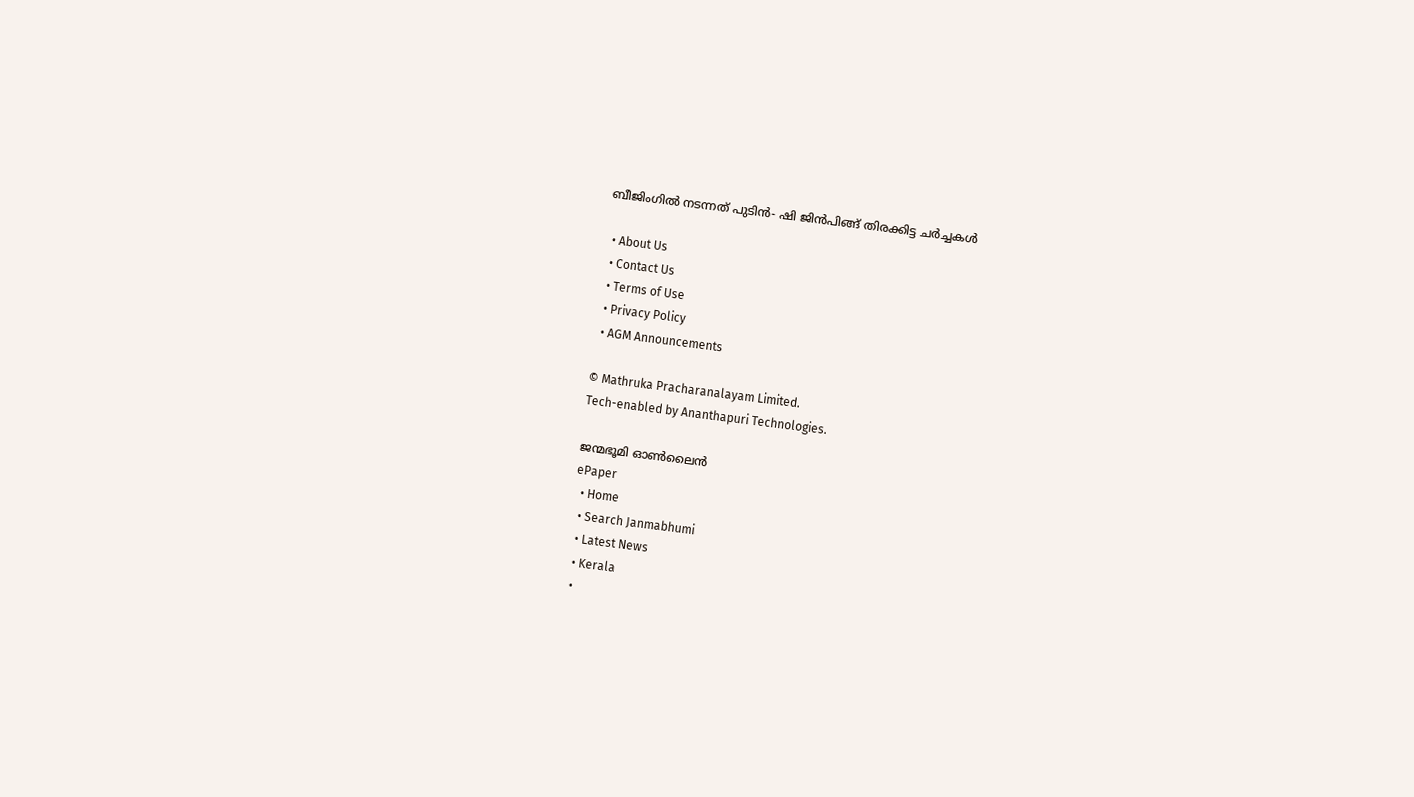ബീജിംഗിൽ നടന്നത് പുടിൻ- ഷി ജിൻപിങ്ങ് തിരക്കിട്ട ചർച്ചകൾ

  • About Us
  • Contact Us
  • Terms of Use
  • Privacy Policy
  • AGM Announcements

© Mathruka Pracharanalayam Limited.
Tech-enabled by Ananthapuri Technologies.

ജന്മഭൂമി ഓണ്‍ലൈന്‍
ePaper
  • Home
  • Search Janmabhumi
  • Latest News
  • Kerala
  •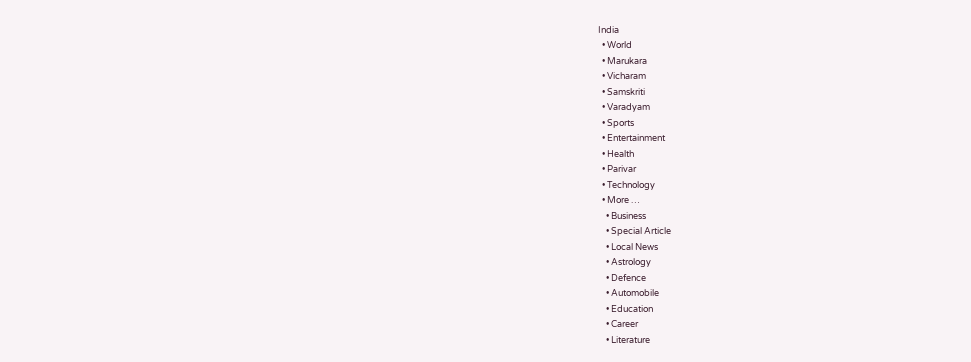India
  • World
  • Marukara
  • Vicharam
  • Samskriti
  • Varadyam
  • Sports
  • Entertainment
  • Health
  • Parivar
  • Technology
  • More …
    • Business
    • Special Article
    • Local News
    • Astrology
    • Defence
    • Automobile
    • Education
    • Career
    • Literature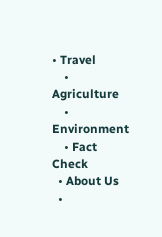• Travel
    • Agriculture
    • Environment
    • Fact Check
  • About Us
  •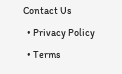Contact Us
  • Privacy Policy
  • Terms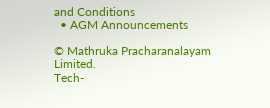and Conditions
  • AGM Announcements

© Mathruka Pracharanalayam Limited.
Tech-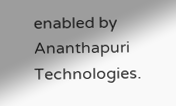enabled by Ananthapuri Technologies.